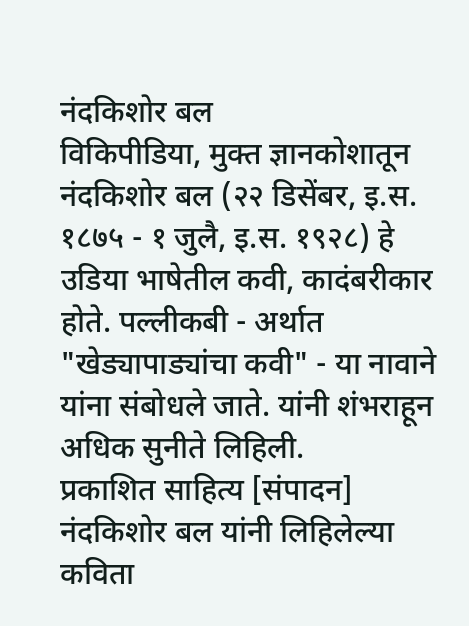नंदकिशोर बल
विकिपीडिया, मुक्त ज्ञानकोशातून
नंदकिशोर बल (२२ डिसेंबर, इ.स. १८७५ - १ जुलै, इ.स. १९२८) हे उडिया भाषेतील कवी, कादंबरीकार होते. पल्लीकबी - अर्थात "खेड्यापाड्यांचा कवी" - या नावाने यांना संबोधले जाते. यांनी शंभराहून अधिक सुनीते लिहिली.
प्रकाशित साहित्य [संपादन]
नंदकिशोर बल यांनी लिहिलेल्या कविता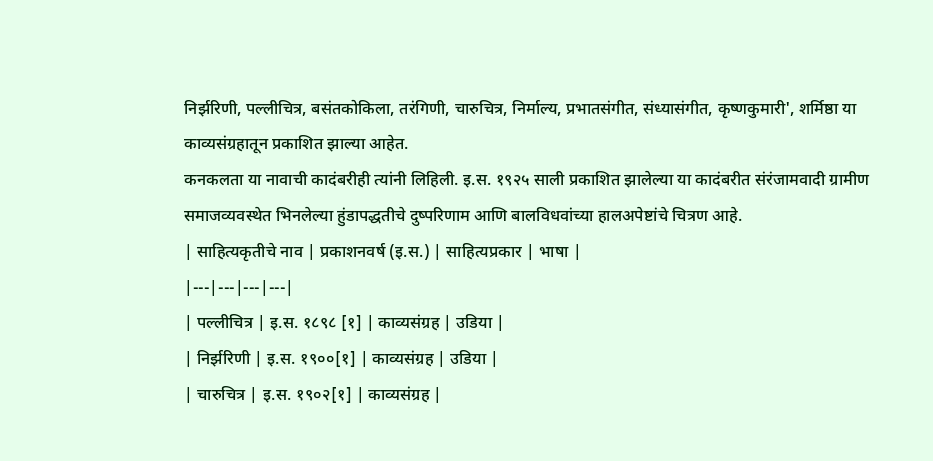निर्झरिणी, पल्लीचित्र, बसंतकोकिला, तरंगिणी, चारुचित्र, निर्माल्य, प्रभातसंगीत, संध्यासंगीत, कृष्णकुमारी', शर्मिष्ठा या काव्यसंग्रहातून प्रकाशित झाल्या आहेत.
कनकलता या नावाची कादंबरीही त्यांनी लिहिली. इ.स. १९२५ साली प्रकाशित झालेल्या या कादंबरीत संरंजामवादी ग्रामीण समाजव्यवस्थेत भिनलेल्या हुंडापद्धतीचे दुष्परिणाम आणि बालविधवांच्या हालअपेष्टांचे चित्रण आहे.
| साहित्यकृतीचे नाव | प्रकाशनवर्ष (इ.स.) | साहित्यप्रकार | भाषा |
|---|---|---|---|
| पल्लीचित्र | इ.स. १८९८ [१] | काव्यसंग्रह | उडिया |
| निर्झरिणी | इ.स. १९००[१] | काव्यसंग्रह | उडिया |
| चारुचित्र | इ.स. १९०२[१] | काव्यसंग्रह |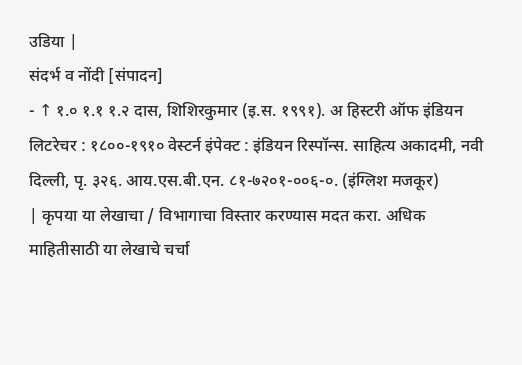उडिया |
संदर्भ व नोंदी [संपादन]
- ↑ १.० १.१ १.२ दास, शिशिरकुमार (इ.स. १९९१). अ हिस्टरी ऑफ इंडियन लिटरेचर : १८००-१९१० वेस्टर्न इंपेक्ट : इंडियन रिस्पॉन्स. साहित्य अकादमी, नवी दिल्ली, पृ. ३२६. आय.एस.बी.एन. ८१-७२०१-००६-०. (इंग्लिश मजकूर)
| कृपया या लेखाचा / विभागाचा विस्तार करण्यास मदत करा. अधिक माहितीसाठी या लेखाचे चर्चा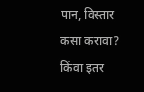पान, विस्तार कसा करावा? किंवा इतर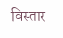विस्तार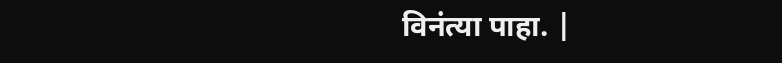विनंत्या पाहा. |